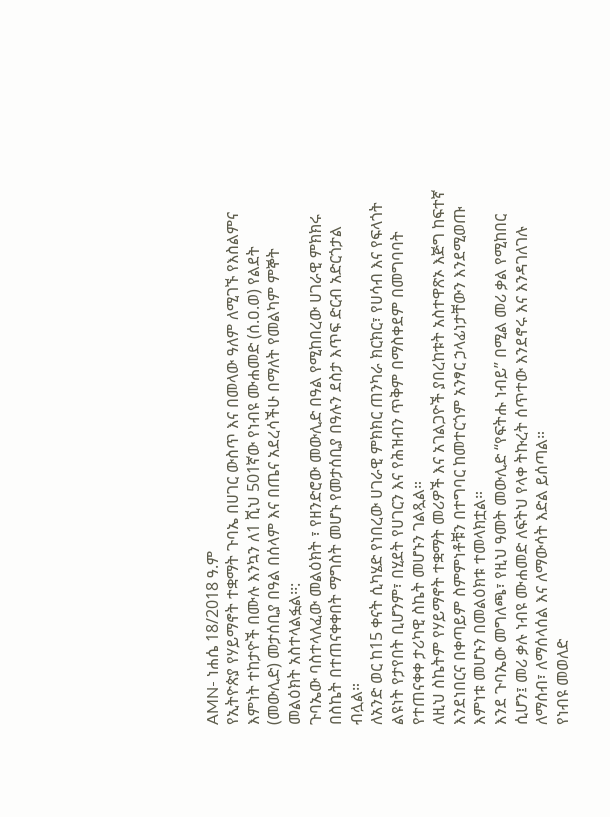AMN- ነሐሴ 18/2018 ዓ.ም
የኢትዮጵያ የሃይማኖት ተቋማት ጉባኤ በሀገር ውስጥ እና በመላው ዓለም ለሚገኙ የእስልምና እምነት ተከታዮች በሙሉ እንኳን ለ1 ሺህ 501ኛው የነብዩ ሙሐመድ (ሰ.ዐ.ወ) የልደት (መውሊድ) መታሰቢያ በዓል በሰላም እና በጤና አደረሳችሁ በማለት የመልካም ምኞት መልዕክት አስተላልፏል፡፡:
ጉባኤው ባስተላለፈው መልዕክት ፣ የዘንድሮው መውሊድ በዓል የሚከበረው ሀገራዊ ምክክሩ በስኬት በተጠናቀቀበት ማግስት መሆኑ የመታሰቢያ በዓሉን ደስታ እጥፍ ድርብ አድርጎታል ብሏል።
ለአንድ ወር ከ15 ቀናት ሲካሄድ የነበረው ሀገራዊ ምክክር ጠንካራ ክርክር፣ የሀሳብ እና የፍላጎት ልዩነት የታየበት ቢሆንም፣ በሂደት የሀገርን እና የሕዝብን ጥቅም በማስቀደም በመግባባት የተጠናቀቀ ታሪካዊ ስኬት መሆኑን ገልጿል።
ለዚህ ስኬትም የሃይማኖት ተቋማት መሪዎች እና አገልጋዮች ያበረከቱት አስተዋጽኦ እጅግ ከፍተኛ እንደነበርና በቀጣይም ስምምነቶቹን በተግባር ከመተርጎም አንፃር ኃላፊነታቸውን እንደሚወጡ እምነቱ መሆኑን በመልዕክቱ ተመላክቷል።
እንደ ጉባኤው መግለጫ፣ የዚህ ዓመት መውሊድ “የፍትሑ ነብይ” በሚል መሪ ቃል የሚከበር ሲሆን፤ መሪ ቃሉ ነብዩ ሙሐመድ ለፍትህ የላቀ ትኩረት ሰጥተው እንደኖሩ እና እንዳገለገሉ ለማሰብ፣ ለማሰላሰል እና ለማውሳት እድል ይሰጣል።
የነብዩ መወለድ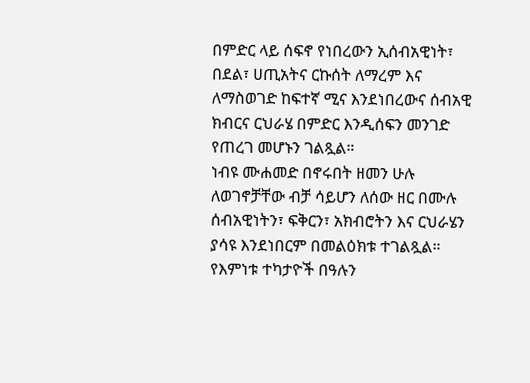በምድር ላይ ሰፍኖ የነበረውን ኢሰብአዊነት፣ በደል፣ ሀጢአትና ርኩሰት ለማረም እና ለማስወገድ ከፍተኛ ሚና እንደነበረውና ሰብአዊ ክብርና ርህራሄ በምድር እንዲሰፍን መንገድ የጠረገ መሆኑን ገልጿል።
ነብዩ ሙሐመድ በኖሩበት ዘመን ሁሉ ለወገኖቻቸው ብቻ ሳይሆን ለሰው ዘር በሙሉ ሰብአዊነትን፣ ፍቅርን፣ አክብሮትን እና ርህራሄን ያሳዩ እንደነበርም በመልዕክቱ ተገልጿል።
የእምነቱ ተካታዮች በዓሉን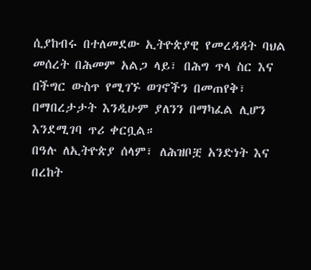ሲያከብሩ በተለመደው ኢትዮጵያዊ የመረዳዳት ባህል መሰረት በሕመም አልጋ ላይ፣ በሕግ ጥላ ስር እና በችግር ውስጥ የሚገኙ ወገኖችን በመጠየቅ፣ በማበረታታት እንዲሁም ያለንን በማካፈል ሊሆን እንደሚገባ ጥሪ ቀርቧል።
በዓሉ ለኢትዮጵያ ሰላም፣ ለሕዝቦቿ አንድነት እና በረከት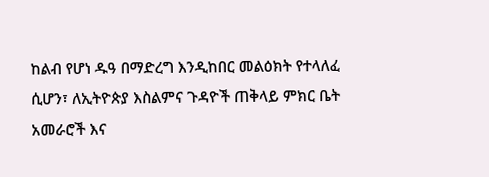ከልብ የሆነ ዱዓ በማድረግ እንዲከበር መልዕክት የተላለፈ ሲሆን፣ ለኢትዮጵያ እስልምና ጉዳዮች ጠቅላይ ምክር ቤት አመራሮች እና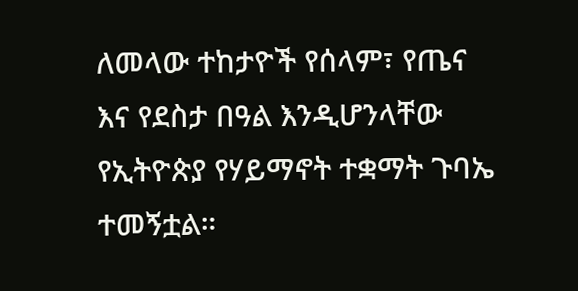ለመላው ተከታዮች የሰላም፣ የጤና እና የደስታ በዓል እንዲሆንላቸው የኢትዮጵያ የሃይማኖት ተቋማት ጉባኤ ተመኝቷል።